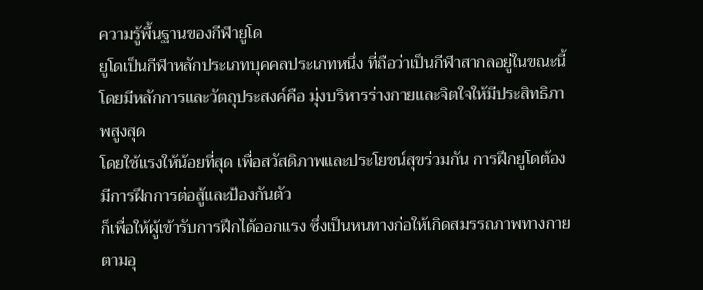ความรู้พื้นฐานของกีฬายูโด
ยูโดเป็นกีฬาหลักประเภทบุคคลประเภทหนึ่ง ที่ถือว่าเป็นกีฬาสากลอยู่ในขณะนี้
โดยมีหลักการและวัตถุประสงค์คือ มุ่งบริหารร่างกายและจิตใจให้มีประสิทธิภาพสูงสุด
โดยใช้แรงให้น้อยที่สุด เพื่อสวัสดิภาพและประโยชน์สุขร่วมกัน การฝึกยูโดต้องมีการฝึกการต่อสู้และป้องกันตัว
ก็เพื่อให้ผู้เข้ารับการฝึกได้ออกแรง ซึ่งเป็นหนทางก่อให้เกิดสมรรถภาพทางกายตามอุ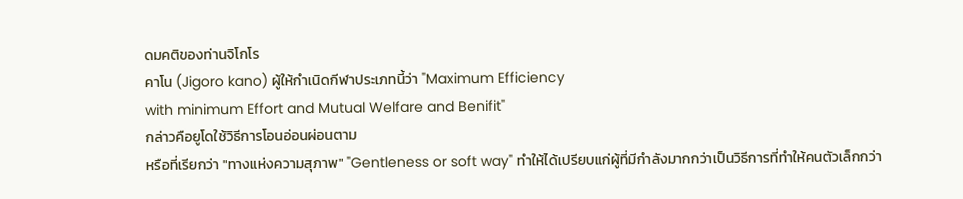ดมคติของท่านจิโกโร
คาโน (Jigoro kano) ผู้ให้กำเนิดกีฬาประเภทนี้ว่า "Maximum Efficiency
with minimum Effort and Mutual Welfare and Benifit"
กล่าวคือยูโดใช้วิธีการโอนอ่อนผ่อนตาม
หรือที่เรียกว่า "ทางแห่งความสุภาพ" "Gentleness or soft way" ทำให้ได้เปรียบแก่ผู้ที่มีกำลังมากกว่าเป็นวิธีการที่ทำให้คนตัวเล็กกว่า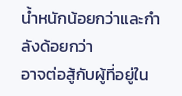น้ำหนักน้อยกว่าและกำลังด้อยกว่า
อาจต่อสู้กับผู้ที่อยู่ใน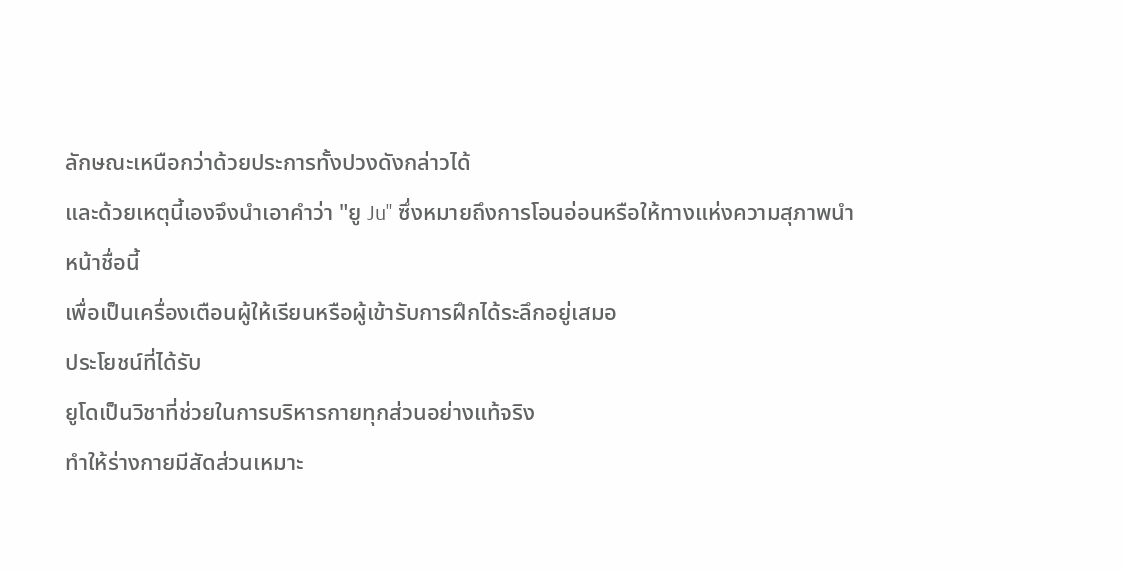ลักษณะเหนือกว่าด้วยประการทั้งปวงดังกล่าวได้
และด้วยเหตุนี้เองจึงนำเอาคำว่า "ยู Ju" ซึ่งหมายถึงการโอนอ่อนหรือให้ทางแห่งความสุภาพนำหน้าชื่อนี้
เพื่อเป็นเครื่องเตือนผู้ให้เรียนหรือผู้เข้ารับการฝึกได้ระลึกอยู่เสมอ
ประโยชน์ที่ได้รับ
ยูโดเป็นวิชาที่ช่วยในการบริหารกายทุกส่วนอย่างแท้จริง
ทำให้ร่างกายมีสัดส่วนเหมาะ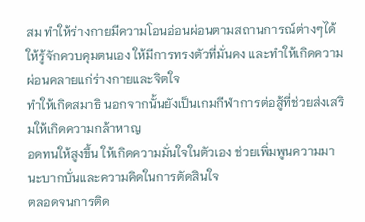สม ทำให้ร่างกายมีความโอนอ่อนผ่อนตามสถานการณ์ต่างๆได้
ให้รู้จักควบคุมตนเอง ให้มีการทรงตัวที่มั่นคง และทำให้เกิดความผ่อนคลายแก่ร่างกายและจิตใจ
ทำให้เกิดสมาธิ นอกจากนั้นยังเป็นเกมกีฬาการต่อสู้ที่ช่วยส่งเสริมให้เกิดความกล้าหาญ
อดทนให้สูงขึ้น ให้เกิดความมั่นใจในตัวเอง ช่วยเพิ่มพูนความมานะบากบั่นและความคิดในการตัดสินใจ
ตลอดจนการติด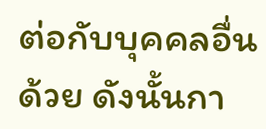ต่อกับบุคคลอื่นด้วย ดังนั้นกา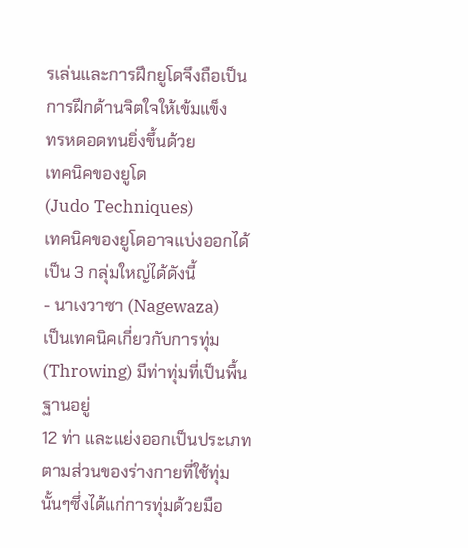รเล่นและการฝึกยูโดจึงถือเป็นการฝึกด้านจิตใจให้เข้มแข็ง
ทรหดอดทนยิ่งขึ้นด้วย
เทคนิคของยูโด
(Judo Techniques)
เทคนิคของยูโดอาจแบ่งออกได้เป็น 3 กลุ่มใหญ่ได้ดังนี้
- นาเงวาซา (Nagewaza)
เป็นเทคนิคเกี่ยวกับการทุ่ม (Throwing) มีท่าทุ่มที่เป็นพื้นฐานอยู่
12 ท่า และแย่งออกเป็นประเภทตามส่วนของร่างกายที่ใช้ทุ่มนั้นๆซึ่งได้แก่การทุ่มด้วยมือ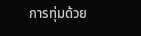การทุ่มด้วย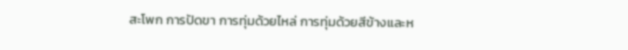สะโพก การปัดขา การทุ่มด้วยไหล่ การทุ่มด้วยสีข้างและห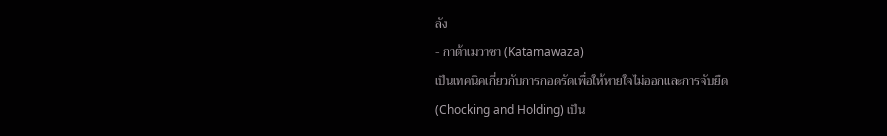ลัง
- กาต้าเมวาซา (Katamawaza)
เป็นเทคนิคเกี่ยวกับการกอดรัดเพื่อให้หายใจไม่ออกและการจับยืด
(Chocking and Holding) เป็น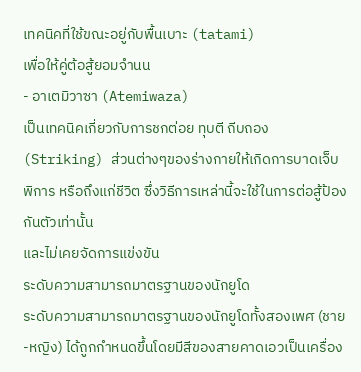เทคนิคที่ใช้ขณะอยู่กับพื้นเบาะ (tatami)
เพื่อให้คู่ต้อสู้ยอมจำนน
- อาเตมิวาซา (Atemiwaza)
เป็นเทคนิคเกี่ยวกับการชกต่อย ทุบตี ถีบถอง (Striking) ส่วนต่างๆของร่างกายให้เกิดการบาดเจ็บ
พิการ หรือถึงแก่ชีวิต ซึ่งวิธีการเหล่านี้จะใช้ในการต่อสู้ป้องกันตัวเท่านั้น
และไม่เคยจัดการแข่งขัน
ระดับความสามารถมาตรฐานของนักยูโด
ระดับความสามารถมาตรฐานของนักยูโดทั้งสองเพศ (ชาย-หญิง) ได้ถูกกำหนดขึ้นโดยมีสีของสายคาดเอวเป็นเครื่อง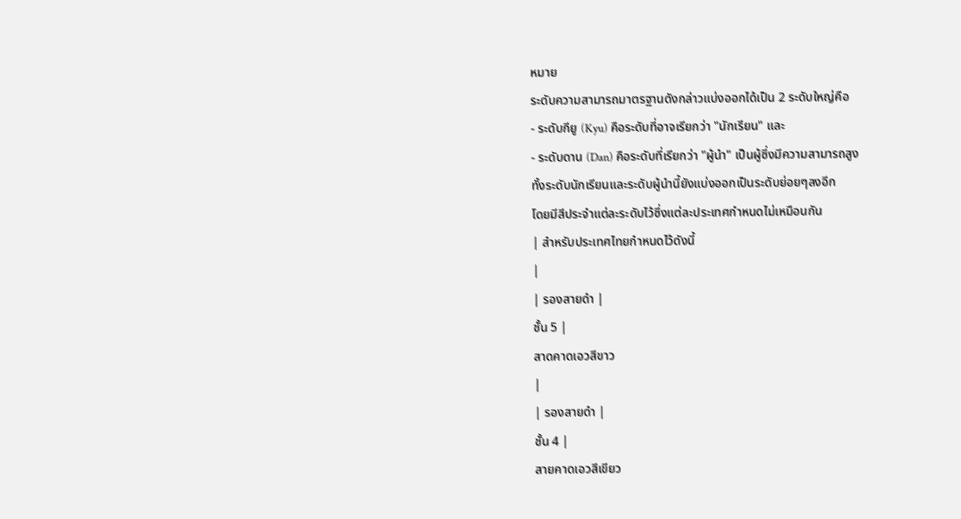หมาย
ระดับความสามารถมาตรฐานดังกล่าวแบ่งออกได้เป็น 2 ระดับใหญ่คือ
- ระดับกียู (Kyu) คือระดับที่อาจเรียกว่า "นักเรียน" และ
- ระดับดาน (Dan) คือระดับที่เรียกว่า "ผู้นำ" เป็นผู้ซึ่งมีความสามารถสูง
ทั้งระดับนักเรียนและระดับผู้นำนี้ยังแบ่งออกเป็นระดับย่อยๆลงอีก
โดยมีสีประจำแต่ละระดับไว้ซึ่งแต่ละประเทศกำหนดไม่เหมือนกัน
| สำหรับประเทศไทยกำหนดไว้ดังนี้
|
| รองสายดำ |
ชั้น 5 |
สาดคาดเอวสีขาว
|
| รองสายดำ |
ชั้น 4 |
สายคาดเอวสีเขียว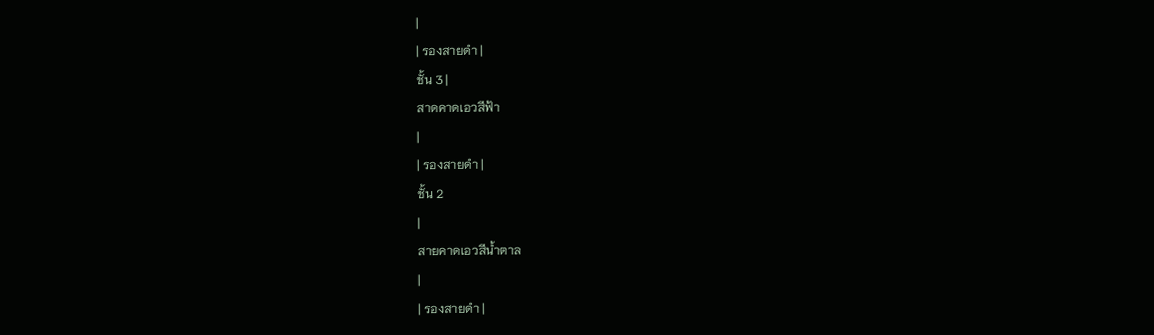|
| รองสายดำ |
ชั้น 3 |
สาดคาดเอวสีฟ้า
|
| รองสายดำ |
ชั้น 2
|
สายคาดเอวสีน้ำตาล
|
| รองสายดำ |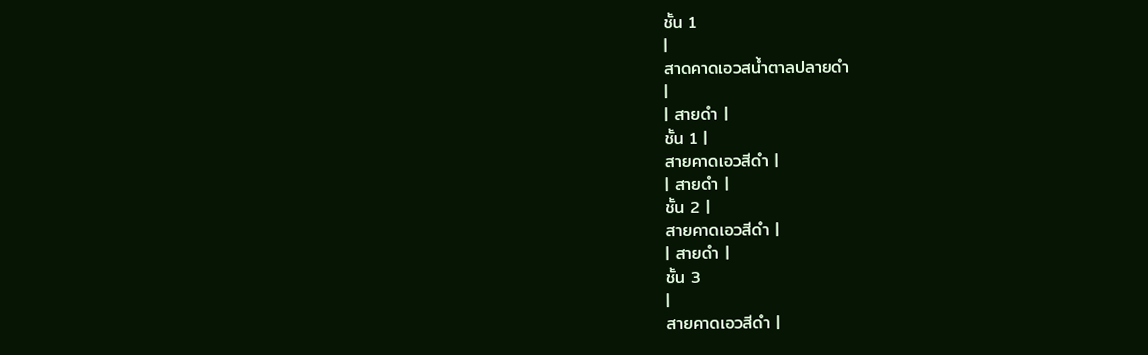ชั้น 1
|
สาดคาดเอวสน้ำตาลปลายดำ
|
| สายดำ |
ชั้น 1 |
สายคาดเอวสีดำ |
| สายดำ |
ชั้น 2 |
สายคาดเอวสีดำ |
| สายดำ |
ชั้น 3
|
สายคาดเอวสีดำ |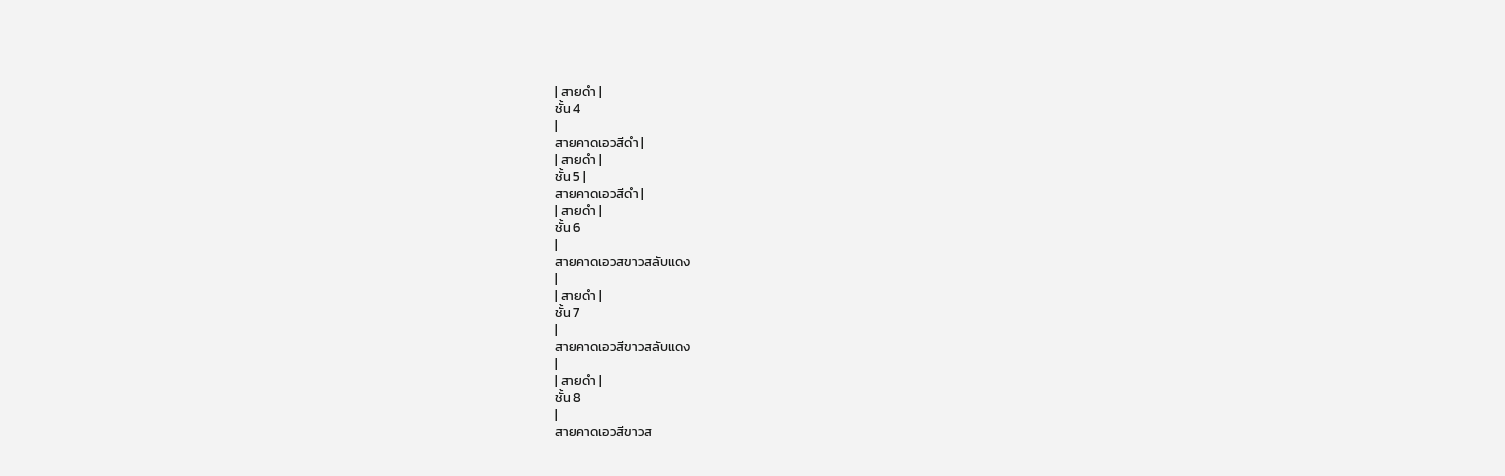| สายดำ |
ชั้น 4
|
สายคาดเอวสีดำ |
| สายดำ |
ชั้น 5 |
สายคาดเอวสีดำ |
| สายดำ |
ชั้น 6
|
สายคาดเอวสขาวสลับแดง
|
| สายดำ |
ชั้น 7
|
สายคาดเอวสีขาวสลับแดง
|
| สายดำ |
ชั้น 8
|
สายคาดเอวสีขาวส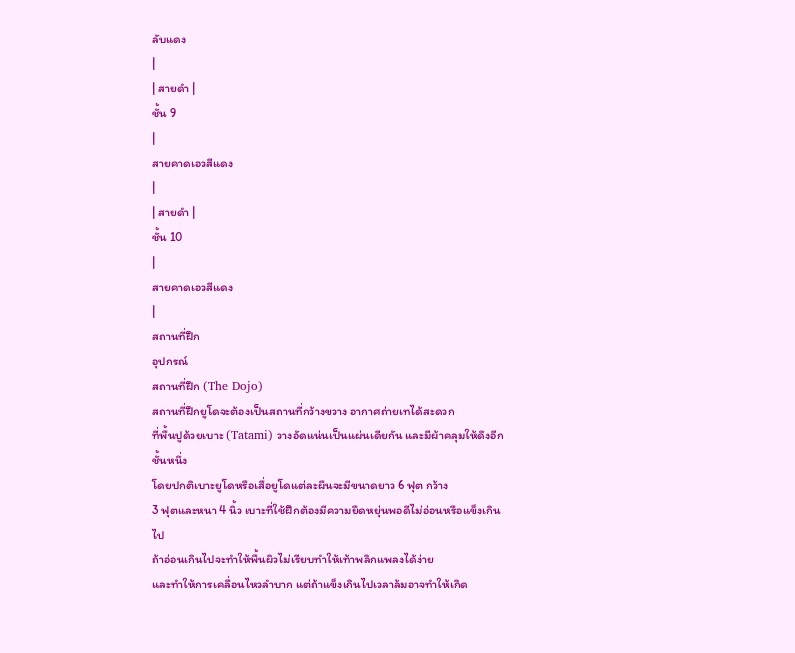ลับแดง
|
| สายดำ |
ชั้น 9
|
สายคาดเอวสีแดง
|
| สายดำ |
ชั้น 10
|
สายคาดเอวสีแดง
|
สถานที่ฝึก
อุปกรณ์
สถานที่ฝึก (The Dojo)
สถานที่ฝึกยูโดจะต้องเป็นสถานที่กว้างขวาง อากาศถ่ายเทได้สะดวก
ที่พื้นปูด้วยเบาะ (Tatami) วางอัดแน่นเป็นแผ่นเดียกัน และมีผ้าคลุมให้ดึงอีกชั้นหนึ่ง
โดยปกติเบาะยูโดหรือเสื่อยูโดแต่ละผืนจะมีขนาดยาว 6 ฟุต กว้าง
3 ฟุตและหนา 4 นิ้ว เบาะที่ใช้ฝึกต้องมีความยืดหยุ่นพอดีไม่อ่อนหรือแข็งเกินไป
ถ้าอ่อนเกินไปจะทำให้พื้นผิวไม่เรียบทำให้เท้าพลิกแพลงได้ง่าย
และทำให้การเคลื่อนไหวลำบาก แต่ถ้าแข็งเกินไปเวลาล้มอาจทำให้เกิด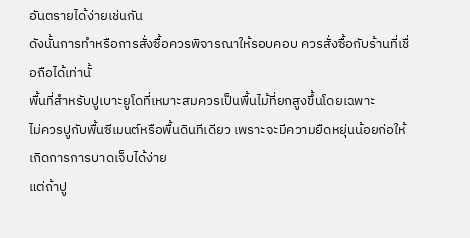อันตรายได้ง่ายเช่นกัน
ดังนั้นการทำหรือการสั่งซื้อควรพิจารณาให้รอบคอบ ควรสั่งซื้อกับร้านที่เชื่อถือได้เท่านั้
พื้นที่สำหรับปูเบาะยูโดที่เหมาะสมควรเป็นพื้นไม้ที่ยกสูงขึ้นโดยเฉพาะ
ไม่ควรปูกับพื้นซีเมนต์หรือพื้นดินทีเดียว เพราะจะมีความยืดหยุ่นน้อยก่อให้เกิดการการบาดเจ็บได้ง่าย
แต่ถ้าปู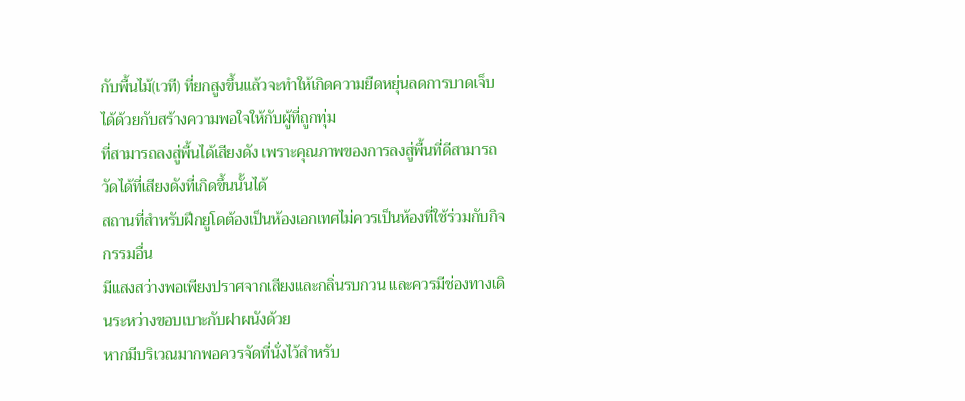กับพื้นไม้(เวที) ที่ยกสูงขึ้นแล้วจะทำให้เกิดความยืดหยุ่นลดการบาดเจ็บได้ด้วยกับสร้างความพอใจให้กับผู้ที่ถูกทุ่ม
ที่สามารถลงสู่พื้นได้เสียงดัง เพราะคุณภาพของการลงสู่พื้นที่ดีสามารถวัดได้ที่เสียงดังที่เกิดขึ้นนั้นได้
สถานที่สำหรับฝึกยูโดต้องเป็นห้องเอกเทศไม่ควรเป็นห้องที่ใช้ร่วมกับกิจกรรมอื่น
มีแสงสว่างพอเพียงปราศจากเสียงและกลิ่นรบกวน และควรมีช่องทางเดินระหว่างขอบเบาะกับฝาผนังด้วย
หากมีบริเวณมากพอควรจัดที่นั่งไว้สำหรับ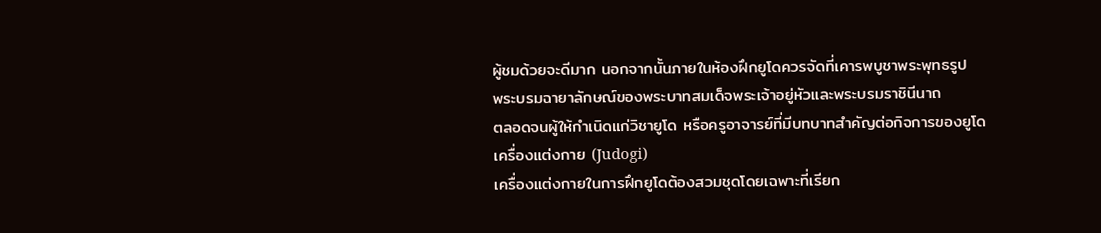ผู้ชมด้วยจะดีมาก นอกจากนั้นภายในห้องฝึกยูโดควรจัดที่เคารพบูชาพระพุทธรูป
พระบรมฉายาลักษณ์ของพระบาทสมเด็จพระเจ้าอยู่หัวและพระบรมราชินีนาถ
ตลอดจนผู้ให้กำเนิดแก่วิชายูโด หรือครูอาจารย์ที่มีบทบาทสำคัญต่อกิจการของยูโด
เครื่องแต่งกาย (Judogi)
เครื่องแต่งกายในการฝึกยูโดต้องสวมชุดโดยเฉพาะที่เรียก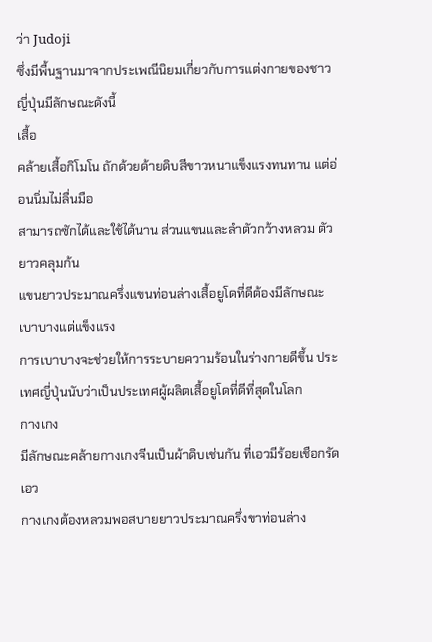ว่า Judoji
ซึ่งมีพื้นฐานมาจากประเพณีนิยมเกี่ยวกับการแต่งกายของชาวญี่ปุ่นมีลักษณะดังนี้
เสื้อ
คล้ายเสื้อกิโมโน ถักด้วยด้ายดิบสีขาวหนาแข็งแรงทนทาน แต่อ่อนนิ่มไม่ลื่นมือ
สามารถซักได้และใช้ได้นาน ส่วนแขนและลำตัวกว้างหลวม ตัวยาวคลุมก้น
แขนยาวประมาณครึ่งแขนท่อนล่างเสื้อยูโดที่ดีต้องมีลักษณะเบาบางแต่แข็งแรง
การเบาบางจะช่วยให้การระบายความร้อนในร่างกายดีขึ้น ประเทศญี่ปุ่นนับว่าเป็นประเทศผู้ผลิตเสื้อยูโดที่ดีที่สุดในโลก
กางเกง
มีลักษณะคล้ายกางเกงจีนเป็นผ้าดิบเช่นกัน ที่เอวมีร้อยเชือกรัดเอว
กางเกงต้องหลวมพอสบายยาวประมาณครึ่งขาท่อนล่าง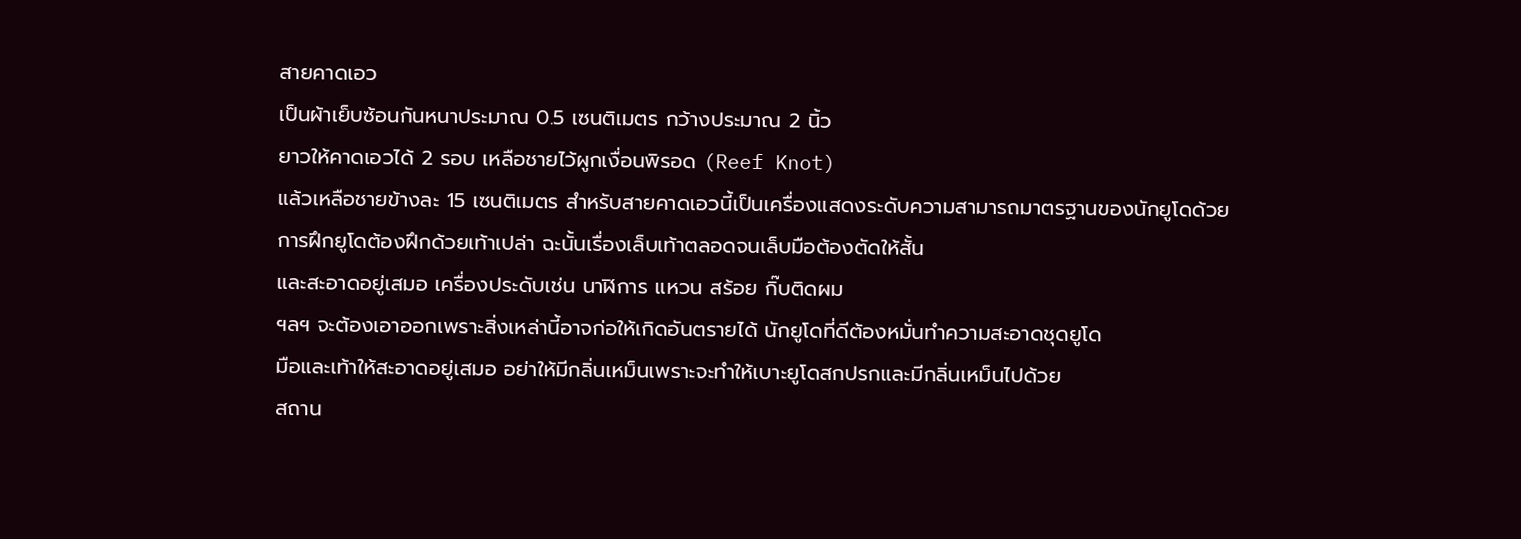สายคาดเอว
เป็นผ้าเย็บซ้อนกันหนาประมาณ 0.5 เซนติเมตร กว้างประมาณ 2 นิ้ว
ยาวให้คาดเอวได้ 2 รอบ เหลือชายไว้ผูกเงื่อนพิรอด (Reef Knot)
แล้วเหลือชายข้างละ 15 เซนติเมตร สำหรับสายคาดเอวนี้เป็นเครื่องแสดงระดับความสามารถมาตรฐานของนักยูโดด้วย
การฝึกยูโดต้องฝึกด้วยเท้าเปล่า ฉะนั้นเรื่องเล็บเท้าตลอดจนเล็บมือต้องตัดให้สั้น
และสะอาดอยู่เสมอ เครื่องประดับเช่น นาฬิการ แหวน สร้อย กิ๊บติดผม
ฯลฯ จะต้องเอาออกเพราะสิ่งเหล่านี้อาจก่อให้เกิดอันตรายได้ นักยูโดที่ดีต้องหมั่นทำความสะอาดชุดยูโด
มือและเท้าให้สะอาดอยู่เสมอ อย่าให้มีกลิ่นเหม็นเพราะจะทำให้เบาะยูโดสกปรกและมีกลิ่นเหม็นไปด้วย
สถาน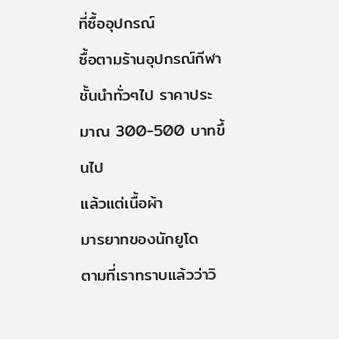ที่ซื้ออุปกรณ์
ซื้อตามร้านอุปกรณ์กีฬาชั้นนำทั่วๆไป ราคาประมาณ 300-500 บาทขึ้นไป
แล้วแต่เนื้อผ้า
มารยาทของนักยูโด
ตามที่เราทราบแล้วว่าวิ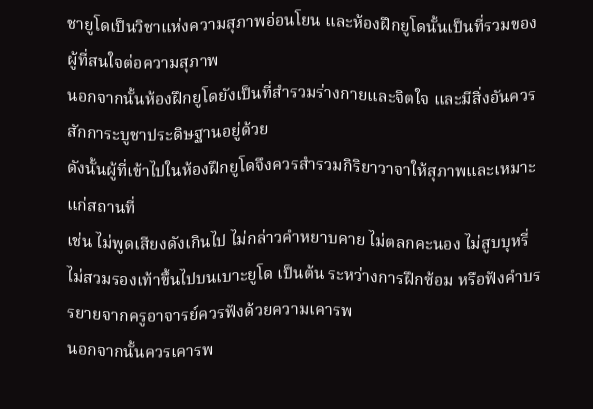ชายูโดเป็นวิชาแห่งความสุภาพอ่อนโยน และห้องฝึกยูโดนั้นเป็นที่รวมของผู้ที่สนใจต่อความสุภาพ
นอกจากนั้นห้องฝึกยูโดยังเป็นที่สำรวมร่างกายและจิตใจ และมีสิ่งอันควรสักการะบูชาประดิษฐานอยู่ด้วย
ดังนั้นผู้ที่เข้าไปในห้องฝึกยูโดจึงควรสำรวมกิริยาวาจาให้สุภาพและเหมาะแก่สถานที่
เช่น ไม่พูดเสียงดังเกินไป ไม่กล่าวคำหยาบคาย ไม่ตลกคะนอง ไม่สูบบุหรี่
ไม่สวมรองเท้าขึ้นไปบนเบาะยูโด เป็นต้น ระหว่างการฝึกซ้อม หรือฟังคำบรรยายจากครูอาจารย์ควรฟังด้วยความเคารพ
นอกจากนั้นควรเคารพ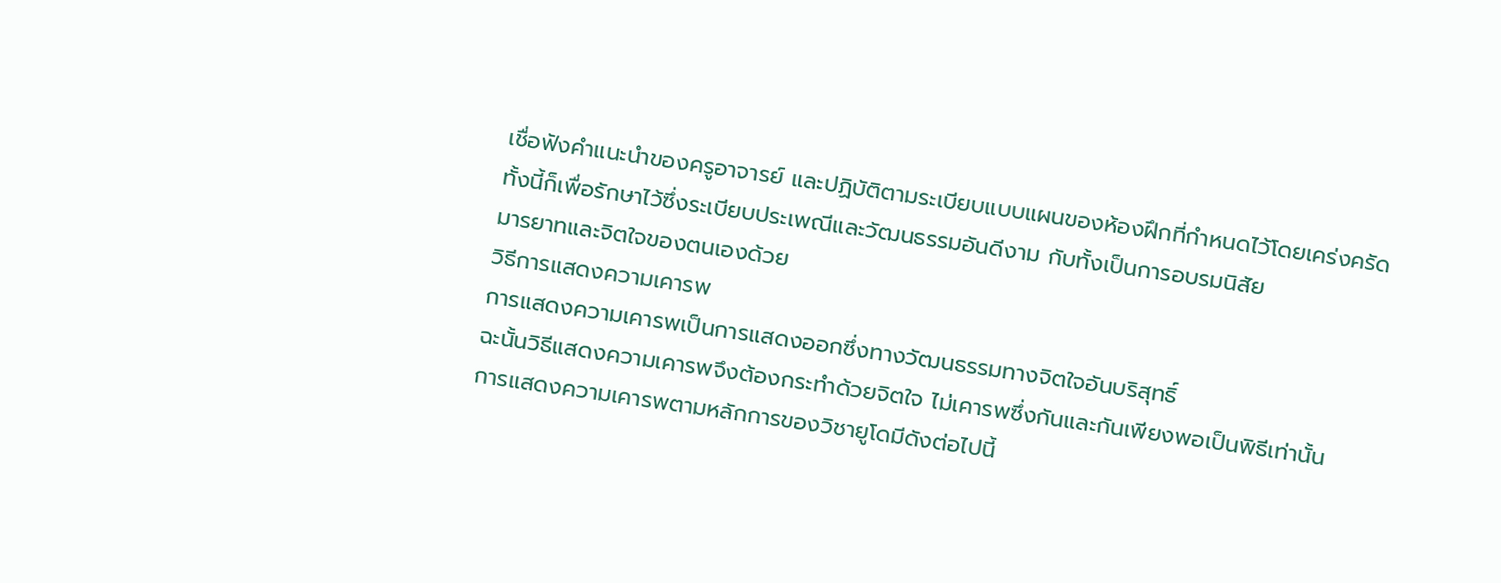เชื่อฟังคำแนะนำของครูอาจารย์ และปฏิบัติตามระเบียบแบบแผนของห้องฝึกที่กำหนดไว้โดยเคร่งครัด
ทั้งนี้ก็เพื่อรักษาไว้ซึ่งระเบียบประเพณีและวัฒนธรรมอันดีงาม กับทั้งเป็นการอบรมนิสัย
มารยาทและจิตใจของตนเองด้วย
วิธีการแสดงความเคารพ
การแสดงความเคารพเป็นการแสดงออกซึ่งทางวัฒนธรรมทางจิตใจอันบริสุทธิ์
ฉะนั้นวิธีแสดงความเคารพจึงต้องกระทำด้วยจิตใจ ไม่เคารพซึ่งกันและกันเพียงพอเป็นพิธีเท่านั้น
การแสดงความเคารพตามหลักการของวิชายูโดมีดังต่อไปนี้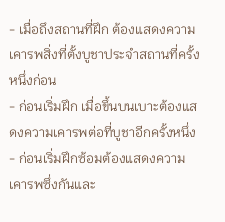- เมื่อถึงสถานที่ฝึก ต้องแสดงความเคารพสิ่งที่ตั้งบูชาประจำสถานที่ครั้งหนึ่งก่อน
- ก่อนเริ่มฝึก เมื่อขึ้นบนเบาะต้องแสดงความเคารพต่อที่บูชาอีกครั้งหนึ่ง
- ก่อนเริ่มฝึกซ้อมต้องแสดงความเคารพซึ่งกันและ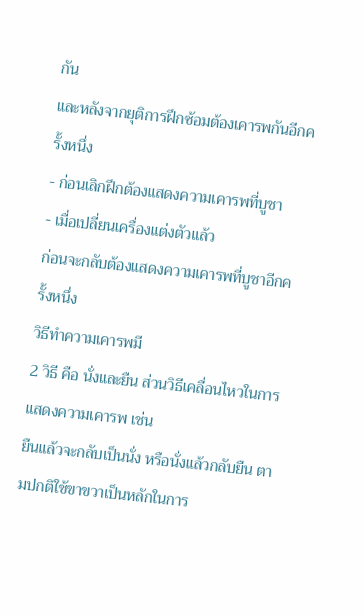กัน
และหลังจากยุติการฝึกซ้อมต้องเคารพกันอีกครั้งหนึ่ง
- ก่อนเลิกฝึกต้องแสดงความเคารพที่บูชา
- เมื่อเปลี่ยนเครื่องแต่งตัวแล้ว
ก่อนจะกลับต้องแสดงความเคารพที่บูชาอีกครั้งหนึ่ง
วิธีทำความเคารพมี
2 วิธี คือ นั่งและยืน ส่วนวิธีเคลื่อนไหวในการแสดงความเคารพ เช่น
ยืนแล้วจะกลับเป็นนั่ง หรือนั่งแล้วกลับยืน ตามปกติใช้ขาขวาเป็นหลักในการ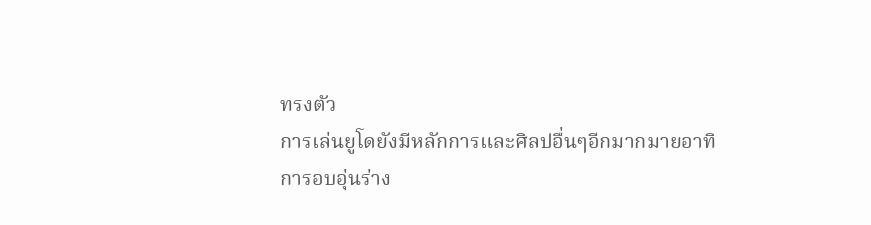ทรงตัว
การเล่นยูโดยังมีหลักการและศิลปอื่นๆอีกมากมายอาทิ
การอบอุ่นร่าง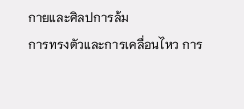กายและศิลปการล้ม
การทรงตัวและการเคลื่อนไหว การ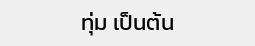ทุ่ม เป็นต้น